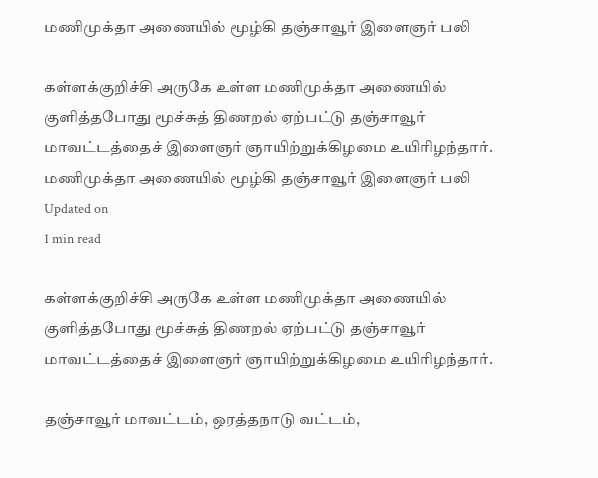மணிமுக்தா அணையில் மூழ்கி தஞ்சாவூர் இளைஞர் பலி

கள்ளக்குறிச்சி அருகே உள்ள மணிமுக்தா அணையில் குளித்தபோது மூச்சுத் திணறல் ஏற்பட்டு தஞ்சாவூர் மாவட்டத்தைச் இளைஞர் ஞாயிற்றுக்கிழமை உயிரிழந்தார்.
மணிமுக்தா அணையில் மூழ்கி தஞ்சாவூர் இளைஞர் பலி
Updated on
1 min read

கள்ளக்குறிச்சி அருகே உள்ள மணிமுக்தா அணையில் குளித்தபோது மூச்சுத் திணறல் ஏற்பட்டு தஞ்சாவூர் மாவட்டத்தைச் இளைஞர் ஞாயிற்றுக்கிழமை உயிரிழந்தார்.

தஞ்சாவூர் மாவட்டம், ஒரத்தநாடு வட்டம்,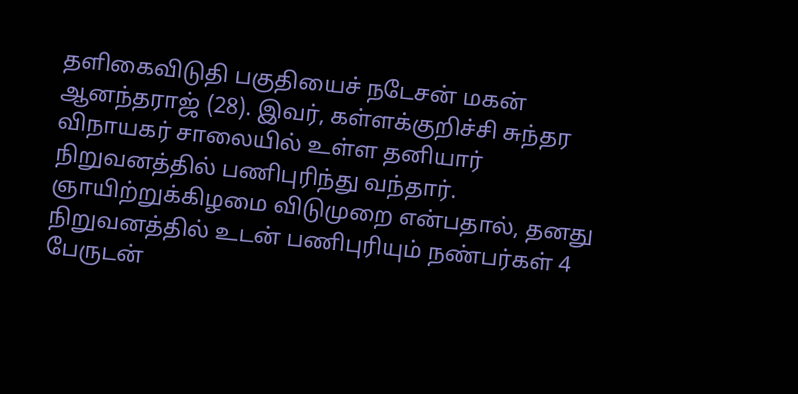தளிகைவிடுதி பகுதியைச் நடேசன் மகன் ஆனந்தராஜ் (28). இவர், கள்ளக்குறிச்சி சுந்தர விநாயகர் சாலையில் உள்ள தனியார் நிறுவனத்தில் பணிபுரிந்து வந்தார். ஞாயிற்றுக்கிழமை விடுமுறை என்பதால், தனது நிறுவனத்தில் உடன் பணிபுரியும் நண்பர்கள் 4 பேருடன்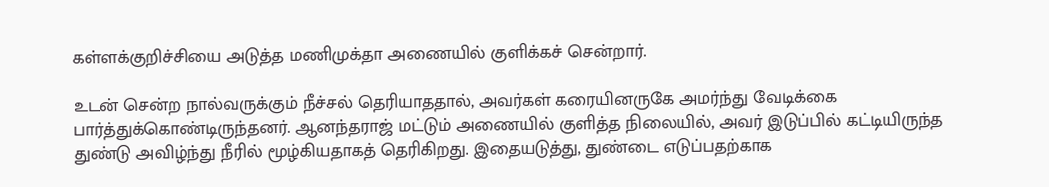கள்ளக்குறிச்சியை அடுத்த மணிமுக்தா அணையில் குளிக்கச் சென்றார்.

உடன் சென்ற நால்வருக்கும் நீச்சல் தெரியாததால், அவர்கள் கரையினருகே அமர்ந்து வேடிக்கை பார்த்துக்கொண்டிருந்தனர். ஆனந்தராஜ் மட்டும் அணையில் குளித்த நிலையில், அவர் இடுப்பில் கட்டியிருந்த துண்டு அவிழ்ந்து நீரில் மூழ்கியதாகத் தெரிகிறது. இதையடுத்து, துண்டை எடுப்பதற்காக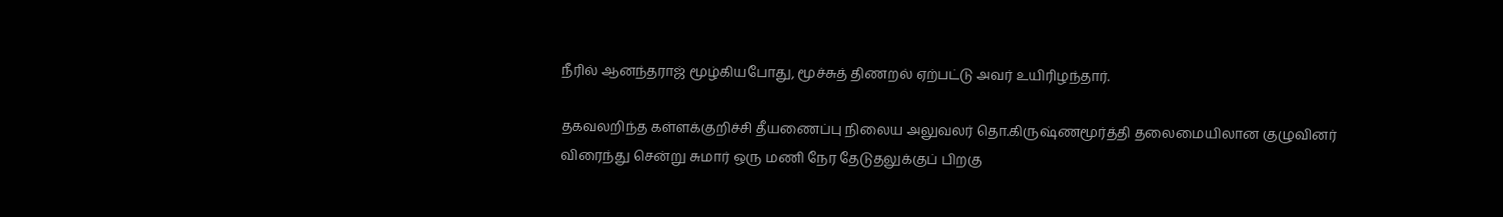நீரில் ஆனந்தராஜ் மூழ்கியபோது, மூச்சுத் திணறல் ஏற்பட்டு அவர் உயிரிழந்தார்.

தகவலறிந்த கள்ளக்குறிச்சி தீயணைப்பு நிலைய அலுவலர் தொ.கிருஷ்ணமூர்த்தி தலைமையிலான குழுவினர் விரைந்து சென்று சுமார் ஒரு மணி நேர தேடுதலுக்குப் பிறகு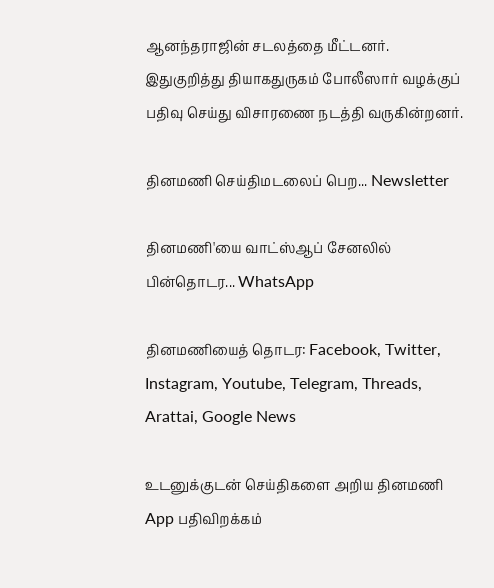ஆனந்தராஜின் சடலத்தை மீட்டனர். இதுகுறித்து தியாகதுருகம் போலீஸார் வழக்குப் பதிவு செய்து விசாரணை நடத்தி வருகின்றனர்.

தினமணி செய்திமடலைப் பெற... Newsletter

தினமணி'யை வாட்ஸ்ஆப் சேனலில் பின்தொடர... WhatsApp

தினமணியைத் தொடர: Facebook, Twitter, Instagram, Youtube, Telegram, Threads, Arattai, Google News

உடனுக்குடன் செய்திகளை அறிய தினமணி App பதிவிறக்கம்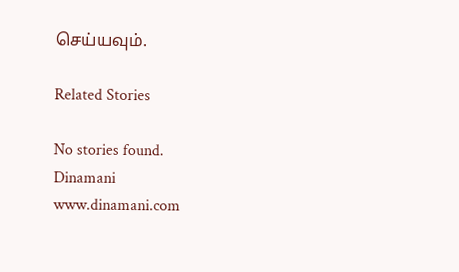செய்யவும்.

Related Stories

No stories found.
Dinamani
www.dinamani.com